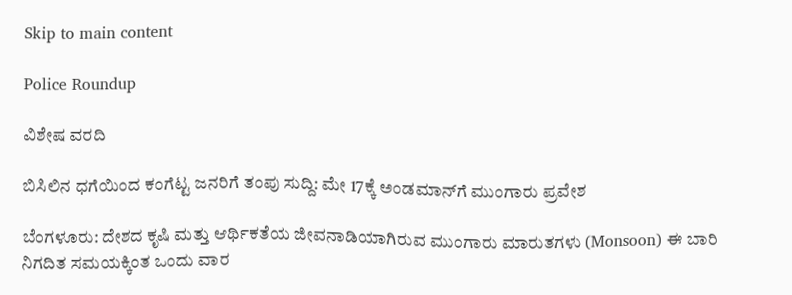Skip to main content

Police Roundup

ವಿಶೇಷ ವರದಿ

ಬಿಸಿಲಿನ ಧಗೆಯಿಂದ ಕಂಗೆಟ್ಟ ಜನರಿಗೆ ತಂಪು ಸುದ್ದಿ: ಮೇ 17ಕ್ಕೆ ಅಂಡಮಾನ್‌ಗೆ ಮುಂಗಾರು ಪ್ರವೇಶ

ಬೆಂಗಳೂರು: ದೇಶದ ಕೃಷಿ ಮತ್ತು ಆರ್ಥಿಕತೆಯ ಜೀವನಾಡಿಯಾಗಿರುವ ಮುಂಗಾರು ಮಾರುತಗಳು (Monsoon) ಈ ಬಾರಿ ನಿಗದಿತ ಸಮಯಕ್ಕಿಂತ ಒಂದು ವಾರ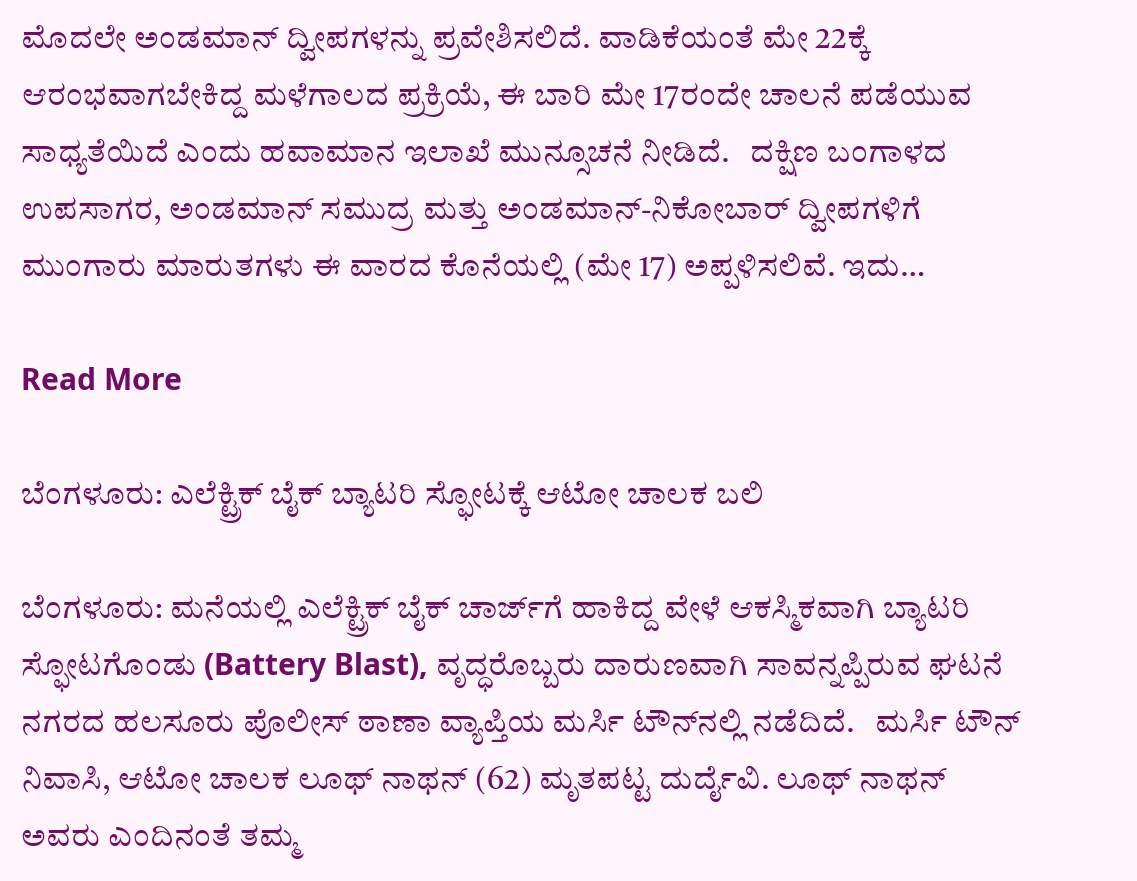ಮೊದಲೇ ಅಂಡಮಾನ್ ದ್ವೀಪಗಳನ್ನು ಪ್ರವೇಶಿಸಲಿದೆ. ವಾಡಿಕೆಯಂತೆ ಮೇ 22ಕ್ಕೆ ಆರಂಭವಾಗಬೇಕಿದ್ದ ಮಳೆಗಾಲದ ಪ್ರಕ್ರಿಯೆ, ಈ ಬಾರಿ ಮೇ 17ರಂದೇ ಚಾಲನೆ ಪಡೆಯುವ ಸಾಧ್ಯತೆಯಿದೆ ಎಂದು ಹವಾಮಾನ ಇಲಾಖೆ ಮುನ್ಸೂಚನೆ ನೀಡಿದೆ.   ದಕ್ಷಿಣ ಬಂಗಾಳದ ಉಪಸಾಗರ, ಅಂಡಮಾನ್ ಸಮುದ್ರ ಮತ್ತು ಅಂಡಮಾನ್-ನಿಕೋಬಾರ್ ದ್ವೀಪಗಳಿಗೆ ಮುಂಗಾರು ಮಾರುತಗಳು ಈ ವಾರದ ಕೊನೆಯಲ್ಲಿ (ಮೇ 17) ಅಪ್ಪಳಿಸಲಿವೆ. ಇದು…

Read More

ಬೆಂಗಳೂರು: ಎಲೆಕ್ಟ್ರಿಕ್‌ ಬೈಕ್‌ ಬ್ಯಾಟರಿ ಸ್ಫೋಟಕ್ಕೆ ಆಟೋ ಚಾಲಕ ಬಲಿ

ಬೆಂಗಳೂರು: ಮನೆಯಲ್ಲಿ ಎಲೆಕ್ಟ್ರಿಕ್‌ ಬೈಕ್‌ ಚಾರ್ಜ್‌ಗೆ ಹಾಕಿದ್ದ ವೇಳೆ ಆಕಸ್ಮಿಕವಾಗಿ ಬ್ಯಾಟರಿ ಸ್ಫೋಟಗೊಂಡು (Battery Blast), ವೃದ್ಧರೊಬ್ಬರು ದಾರುಣವಾಗಿ ಸಾವನ್ನಪ್ಪಿರುವ ಘಟನೆ ನಗರದ ಹಲಸೂರು ಪೊಲೀಸ್ ಠಾಣಾ ವ್ಯಾಪ್ತಿಯ ಮರ್ಸಿ ಟೌನ್‌ನಲ್ಲಿ ನಡೆದಿದೆ.   ಮರ್ಸಿ ಟೌನ್ ನಿವಾಸಿ, ಆಟೋ ಚಾಲಕ ಲೂಥ್‌ ನಾಥನ್‌ (62) ಮೃತಪಟ್ಟ ದುರ್ದೈವಿ. ಲೂಥ್‌ ನಾಥನ್‌ ಅವರು ಎಂದಿನಂತೆ ತಮ್ಮ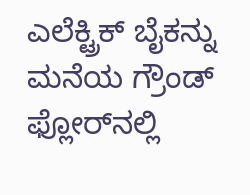ಎಲೆಕ್ಟ್ರಿಕ್ ಬೈಕನ್ನು ಮನೆಯ ಗ್ರೌಂಡ್ ಫ್ಲೋರ್‌ನಲ್ಲಿ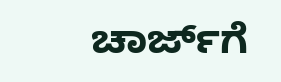ಚಾರ್ಜ್‌ಗೆ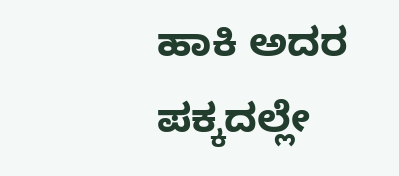ಹಾಕಿ ಅದರ ಪಕ್ಕದಲ್ಲೇ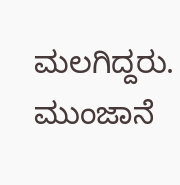ಮಲಗಿದ್ದರು. ಮುಂಜಾನೆ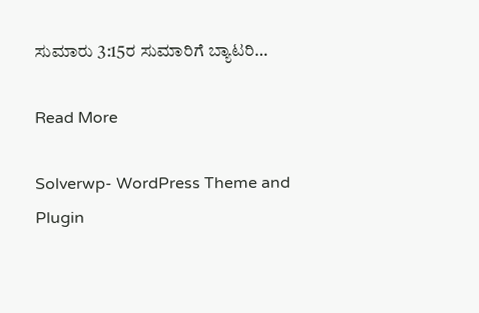ಸುಮಾರು 3:15ರ ಸುಮಾರಿಗೆ ಬ್ಯಾಟರಿ…

Read More

Solverwp- WordPress Theme and Plugin